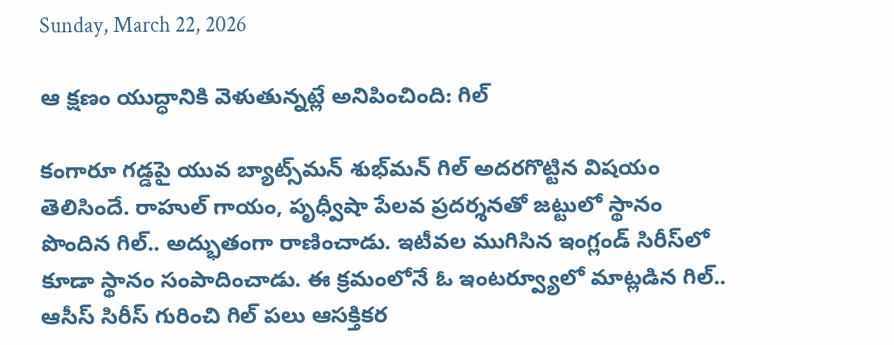Sunday, March 22, 2026

ఆ క్షణం యుద్ధానికి వెళుతున్నట్లే అనిపించింది: గిల్

కంగారూ గడ్డపై యువ బ్యాట్స్‌మన్ శుభ్‌మన్ గిల్ అదరగొట్టిన విషయం తెలిసిందే. రాహుల్ గాయం, పృధ్వీషా పేలవ ప్రదర్శనతో జట్టులో స్థానం పొందిన గిల్.. అద్భుతంగా రాణించాడు. ఇటీవల ముగిసిన ఇంగ్లండ్ సిరీస్‌లో కూడా స్థానం సంపాదించాడు. ఈ క్రమంలోనే ఓ ఇంటర్వ్యూలో మాట్లడిన గిల్.. ఆసీస్ సిరీస్ గురించి గిల్‌ పలు ఆసక్తికర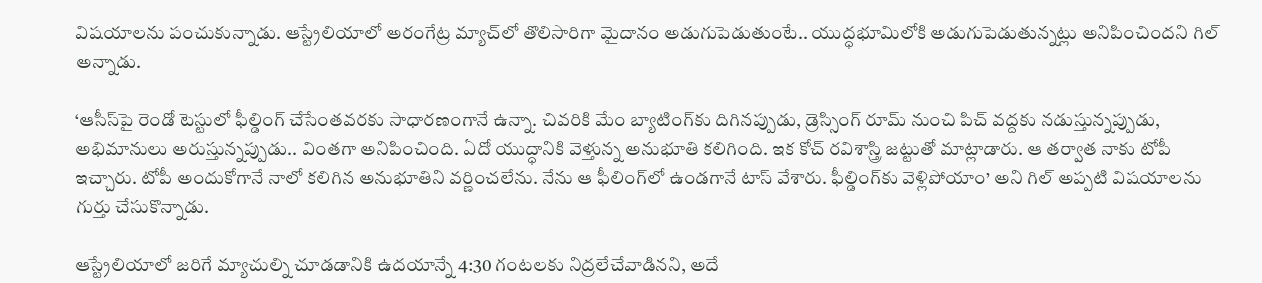విషయాలను పంచుకున్నాడు. ఆస్ట్రేలియాలో అరంగేట్ర మ్యాచ్‌లో తొలిసారిగా మైదానం అడుగుపెడుతుంటే.. యుద్ధభూమిలోకి అడుగుపెడుతున్నట్లు అనిపించిందని గిల్ అన్నాడు.

‘ఆసీస్‌పై రెండో టెస్టులో ఫీల్డింగ్‌ చేసేంతవరకు సాధారణంగానే ఉన్నా. చివరికి మేం బ్యాటింగ్‌కు దిగినప్పుడు, డ్రెస్సింగ్‌ రూమ్‌ నుంచి పిచ్‌ వద్దకు నడుస్తున్నప్పుడు, అభిమానులు అరుస్తున్నప్పుడు.. వింతగా అనిపించింది. ఏదో యుద్ధానికి వెళ్తున్న అనుభూతి కలిగింది. ఇక కోచ్ రవిశాస్త్రి జట్టుతో మాట్లాడారు. ఆ తర్వాత నాకు టోపీ ఇచ్చారు. టోపీ అందుకోగానే నాలో కలిగిన అనుభూతిని వర్ణించలేను. నేను ఆ ఫీలింగ్‌లో ఉండగానే టాస్‌ వేశారు. ఫీల్డింగ్‌కు వెళ్లిపోయాం’ అని గిల్‌ అప్పటి విషయాలను గుర్తు చేసుకొన్నాడు.

ఆస్ట్రేలియాలో జరిగే మ్యాచుల్ని చూడడానికి ఉదయాన్నే 4:30 గంటలకు నిద్రలేచేవాడినని, అదే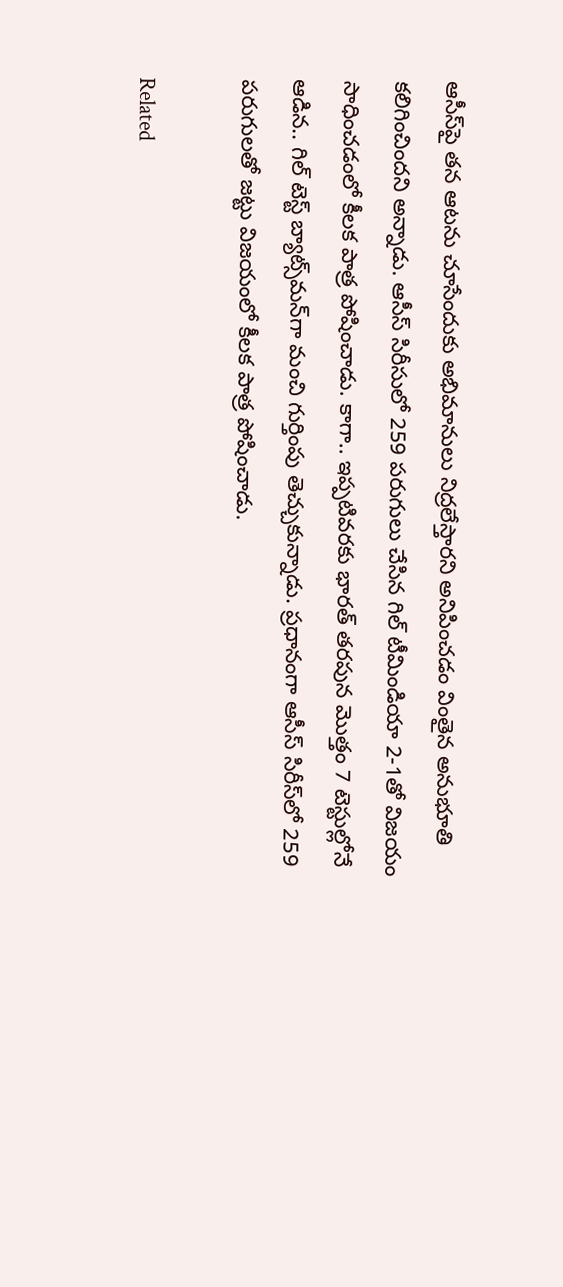ఆసీస్‌పై తన ఆటను చూసేందుకు అభిమానులు నిద్రలేస్తారని అనిపించడం వింతైన అనుభూతి కలిగించిందని అన్నాడు. ఆసీస్‌ సిరీసులో 259 పరుగులు చేసిన గిల్‌ టీమిండియా 2-1తో విజయం సాధించడంలో కీలక పాత్ర పోషించాడు. కాగా.. ఇప్పటివరకు భారత్ తరపున మొత్తం 7 టెస్టుల్లోనే ఆడిన.. గిల్ టెస్ట్ బ్యాట్స్‌మన్‌గా మంచి గుర్తింపు తెచ్చుకున్నాడు. ప్రధానంగా ఆసీస్‌ సిరీస్‌లో 259 పరుగులతో జట్టు విజయంలో కీలక పాత్ర పోషించాడు.

Related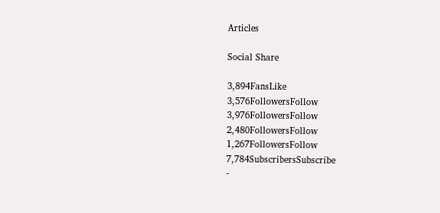Articles

Social Share

3,894FansLike
3,576FollowersFollow
3,976FollowersFollow
2,480FollowersFollow
1,267FollowersFollow
7,784SubscribersSubscribe
-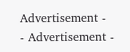Advertisement -
- Advertisement -